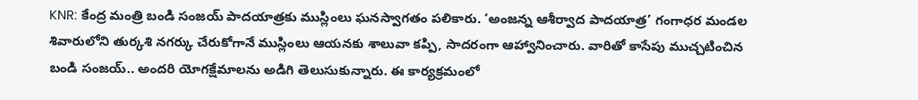KNR: కేంద్ర మంత్రి బండి సంజయ్ పాదయాత్రకు ముస్లింలు ఘనస్వాగతం పలికారు. ‘అంజన్న ఆశీర్వాద పాదయాత్ర’ గంగాధర మండల శివారులోని తుర్కశి నగర్కు చేరుకోగానే ముస్లింలు ఆయనకు శాలువా కప్పి, సాదరంగా ఆహ్వానించారు. వారితో కాసేపు ముచ్చటించిన బండి సంజయ్.. అందరి యోగక్షేమాలను అడిగి తెలుసుకున్నారు. ఈ కార్యక్రమంలో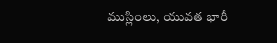ముస్లింలు, యువత భారీ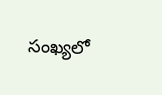సంఖ్యలో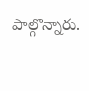పాల్గొన్నారు.